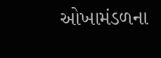ઓખામંડળના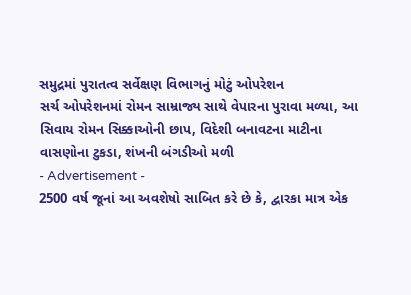સમુદ્રમાં પુરાતત્વ સર્વેક્ષણ વિભાગનું મોટું ઓપરેશન
સર્ચ ઓપરેશનમાં રોમન સામ્રાજ્ય સાથે વેપારના પુરાવા મળ્યા, આ સિવાય રોમન સિક્કાઓની છાપ, વિદેશી બનાવટના માટીના વાસણોના ટુકડા, શંખની બંગડીઓ મળી
- Advertisement -
2500 વર્ષ જૂનાં આ અવશેષો સાબિત કરે છે કે, દ્વારકા માત્ર એક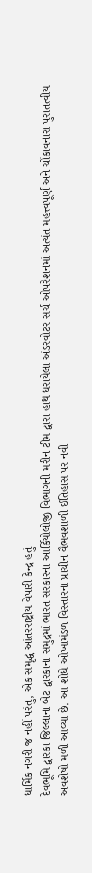ધાર્મિક નગરી જ નહીં પરંતુ, એક સમૃદ્ધ આંતરરાષ્ટ્રીય વેપારી કેન્દ્ર હતું
દેવભૂમિ દ્વારકા જિલ્લાના બેટ દ્વારકાના સમુદ્રમાં ભારત સરકારના આર્કિયોલોજી વિભાગની મરીન ટીમ દ્વારા હાથ ધરાયેલા અંડરવોટર સર્ચ ઓપરેશનમાં અત્યંત મહત્ત્વપૂર્ણ અને ચોંકાવનારા પુરાતત્વીય અવશેષો મળી આવ્યા છે. આ શોધે ઓખામંડળ વિસ્તારના પ્રાચીન વૈભવશાળી ઈતિહાસ પર નવી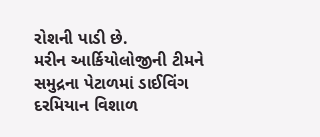રોશની પાડી છે.
મરીન આર્કિયોલોજીની ટીમને સમુદ્રના પેટાળમાં ડાઈવિંગ દરમિયાન વિશાળ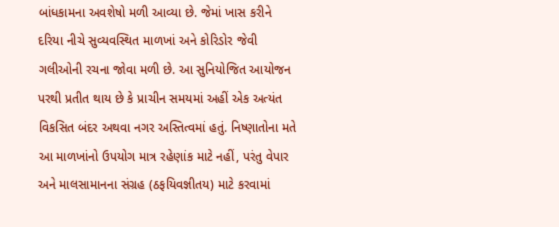બાંધકામના અવશેષો મળી આવ્યા છે. જેમાં ખાસ કરીને દરિયા નીચે સુવ્યવસ્થિત માળખાં અને કોરિડોર જેવી ગલીઓની રચના જોવા મળી છે. આ સુનિયોજિત આયોજન પરથી પ્રતીત થાય છે કે પ્રાચીન સમયમાં અહીં એક અત્યંત વિકસિત બંદર અથવા નગર અસ્તિત્વમાં હતું. નિષ્ણાતોના મતે આ માળખાંનો ઉપયોગ માત્ર રહેણાંક માટે નહીં, પરંતુ વેપાર અને માલસામાનના સંગ્રહ (ઠફયિવજ્ઞીતય) માટે કરવામાં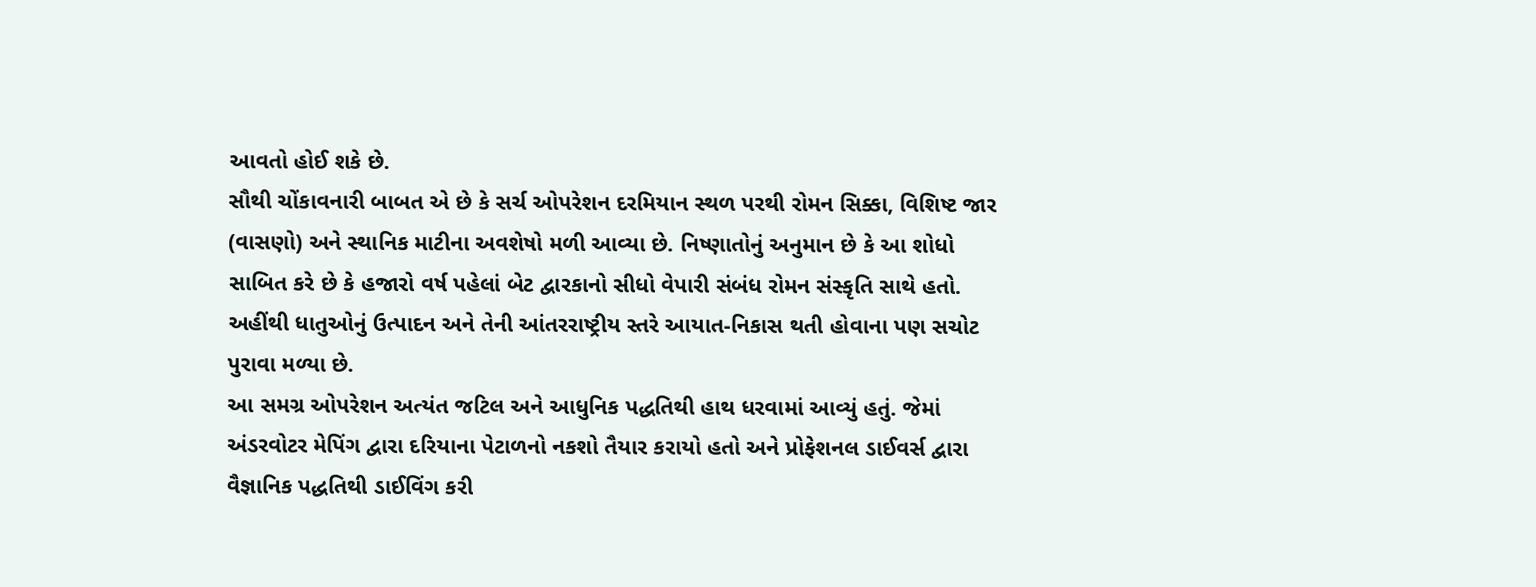આવતો હોઈ શકે છે.
સૌથી ચોંકાવનારી બાબત એ છે કે સર્ચ ઓપરેશન દરમિયાન સ્થળ પરથી રોમન સિક્કા, વિશિષ્ટ જાર (વાસણો) અને સ્થાનિક માટીના અવશેષો મળી આવ્યા છે. નિષ્ણાતોનું અનુમાન છે કે આ શોધો સાબિત કરે છે કે હજારો વર્ષ પહેલાં બેટ દ્વારકાનો સીધો વેપારી સંબંધ રોમન સંસ્કૃતિ સાથે હતો. અહીંથી ધાતુઓનું ઉત્પાદન અને તેની આંતરરાષ્ટ્રીય સ્તરે આયાત-નિકાસ થતી હોવાના પણ સચોટ પુરાવા મળ્યા છે.
આ સમગ્ર ઓપરેશન અત્યંત જટિલ અને આધુનિક પદ્ધતિથી હાથ ધરવામાં આવ્યું હતું. જેમાં અંડરવોટર મેપિંગ દ્વારા દરિયાના પેટાળનો નકશો તૈયાર કરાયો હતો અને પ્રોફેશનલ ડાઈવર્સ દ્વારા વૈજ્ઞાનિક પદ્ધતિથી ડાઈવિંગ કરી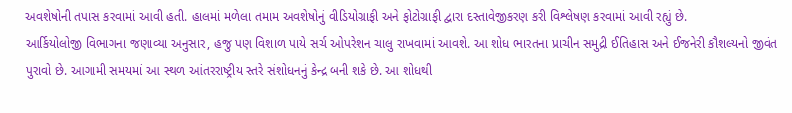અવશેષોની તપાસ કરવામાં આવી હતી. હાલમાં મળેલા તમામ અવશેષોનું વીડિયોગ્રાફી અને ફોટોગ્રાફી દ્વારા દસ્તાવેજીકરણ કરી વિશ્લેષણ કરવામાં આવી રહ્યું છે.
આર્કિયોલોજી વિભાગના જણાવ્યા અનુસાર, હજુ પણ વિશાળ પાયે સર્ચ ઓપરેશન ચાલુ રાખવામાં આવશે. આ શોધ ભારતના પ્રાચીન સમુદ્રી ઈતિહાસ અને ઈજનેરી કૌશલ્યનો જીવંત પુરાવો છે. આગામી સમયમાં આ સ્થળ આંતરરાષ્ટ્રીય સ્તરે સંશોધનનું કેન્દ્ર બની શકે છે. આ શોધથી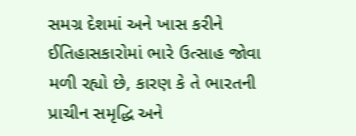સમગ્ર દેશમાં અને ખાસ કરીને ઈતિહાસકારોમાં ભારે ઉત્સાહ જોવા મળી રહ્યો છે, કારણ કે તે ભારતની પ્રાચીન સમૃદ્ધિ અને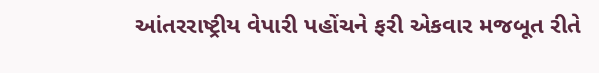આંતરરાષ્ટ્રીય વેપારી પહોંચને ફરી એકવાર મજબૂત રીતે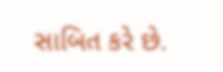સાબિત કરે છે.